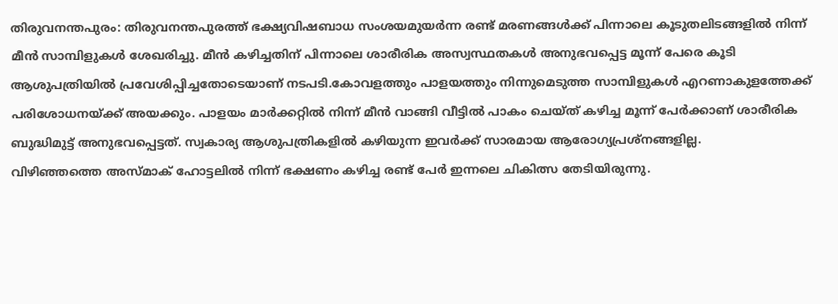തിരുവനന്തപുരം: തിരുവനന്തപുരത്ത് ഭക്ഷ്യവിഷബാധ സംശയമുയർന്ന രണ്ട് മരണങ്ങൾക്ക് പിന്നാലെ കൂടുതലിടങ്ങളിൽ നിന്ന് മീൻ സാമ്പിളുകൾ ശേഖരിച്ചു. മീൻ കഴിച്ചതിന് പിന്നാലെ ശാരീരിക അസ്വസ്ഥതകൾ അനുഭവപ്പെട്ട മൂന്ന് പേരെ കൂടി ആശുപത്രിയിൽ പ്രവേശിപ്പിച്ചതോടെയാണ് നടപടി.കോവളത്തും പാളയത്തും നിന്നുമെടുത്ത സാമ്പിളുകൾ എറണാകുളത്തേക്ക് പരിശോധനയ്ക്ക് അയക്കും. പാളയം മാർക്കറ്റിൽ നിന്ന് മീൻ വാങ്ങി വീട്ടിൽ പാകം ചെയ്ത് കഴിച്ച മൂന്ന് പേർക്കാണ് ശാരീരിക ബുദ്ധിമുട്ട് അനുഭവപ്പെട്ടത്. സ്വകാര്യ ആശുപത്രികളിൽ കഴിയുന്ന ഇവർക്ക് സാരമായ ആരോഗ്യപ്രശ്നങ്ങളില്ല.
വിഴിഞ്ഞത്തെ അസ്മാക് ഹോട്ടലിൽ നിന്ന് ഭക്ഷണം കഴിച്ച രണ്ട് പേർ ഇന്നലെ ചികിത്സ തേടിയിരുന്നു.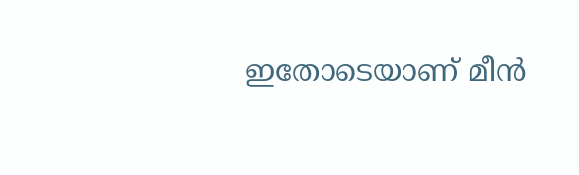ഇതോടെയാണ് മീൻ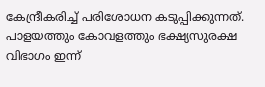കേന്ദ്രീകരിച്ച് പരിശോധന കടുപ്പിക്കുന്നത്. പാളയത്തും കോവളത്തും ഭക്ഷ്യസുരക്ഷ വിഭാഗം ഇന്ന്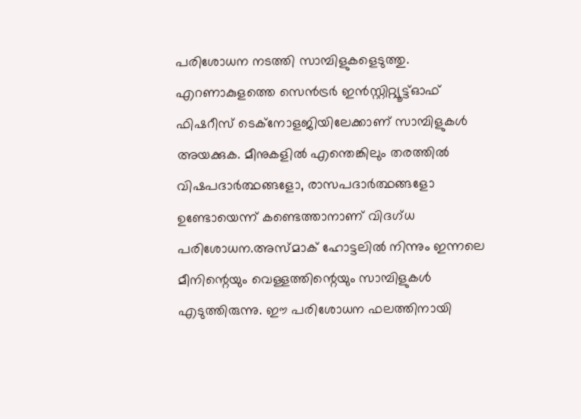പരിശോധന നടത്തി സാമ്പിളുകളെടുത്തു. എറണാകുളത്തെ സെൻട്രർ ഇൻസ്റ്റിറ്റ്യൂട്ട്ഓഫ് ഫിഷറീസ് ടെക്നോളജിയിലേക്കാണ് സാമ്പിളുകൾ അയക്കുക. മീനുകളിൽ എന്തെങ്കിലും തരത്തിൽ വിഷപദാർത്ഥങ്ങളോ, രാസപദാർത്ഥങ്ങളോ ഉണ്ടോയെന്ന് കണ്ടെത്താനാണ് വിദഗ്ധ പരിശോധന.അസ്മാക് ഹോട്ടലിൽ നിന്നും ഇന്നലെ മീനിന്റെയും വെള്ളത്തിന്റെയും സാമ്പിളുകൾ എടുത്തിരുന്നു. ഈ പരിശോധന ഫലത്തിനായി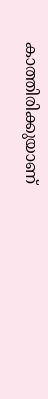കാത്തിരിക്കുയാണ്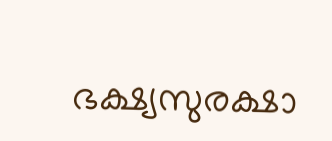ഭക്ഷ്യസുരക്ഷാ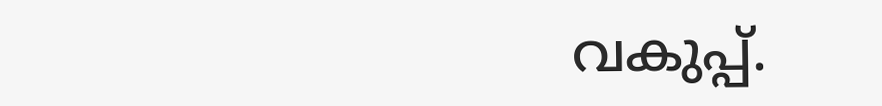വകുപ്പ്.